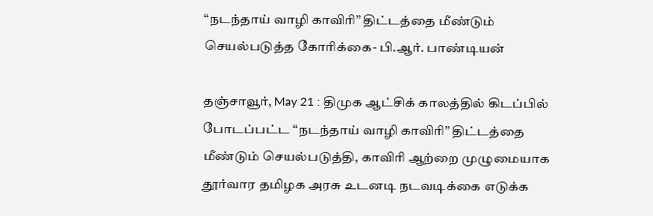“நடந்தாய் வாழி காவிரி” திட்டத்தை மீண்டும் செயல்படுத்த கோரிக்கை- பி.ஆர். பாண்டியன்

தஞ்சாவூர், May 21 : திமுக ஆட்சிக் காலத்தில் கிடப்பில் போடப்பட்ட “நடந்தாய் வாழி காவிரி” திட்டத்தை மீண்டும் செயல்படுத்தி, காவிரி ஆற்றை முழுமையாக தூர்வார தமிழக அரசு உடனடி நடவடிக்கை எடுக்க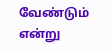வேண்டும் என்று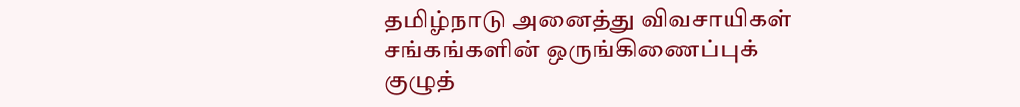தமிழ்நாடு அனைத்து விவசாயிகள் சங்கங்களின் ஒருங்கிணைப்புக் குழுத்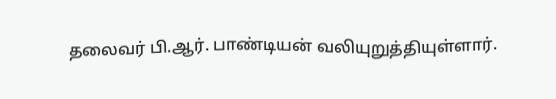தலைவர் பி.ஆர். பாண்டியன் வலியுறுத்தியுள்ளார்.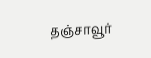தஞ்சாவூர்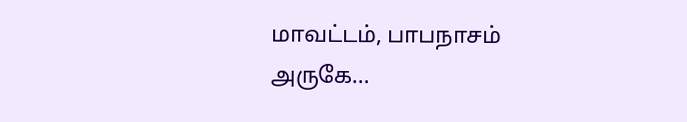மாவட்டம், பாபநாசம் அருகே…